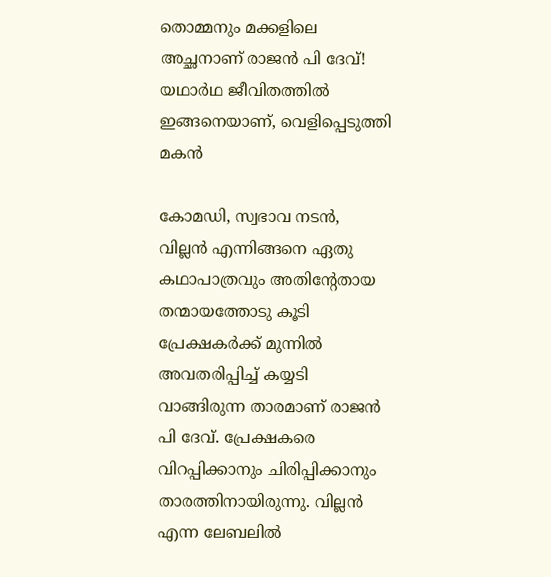തൊമ്മനും മക്കളിലെ അച്ഛനാണ് രാജൻ പി ദേവ്! യഥാർഥ ജീവിതത്തിൽ ഇങ്ങനെയാണ്, വെളിപ്പെടുത്തി മകൻ

കോമഡി, സ്വഭാവ നടൻ, വില്ലൻ എന്നിങ്ങനെ ഏതു കഥാപാത്രവും അതിന്റേതായ തന്മായത്തോടു കൂടി പ്രേക്ഷകർക്ക് മുന്നിൽ അവതരിപ്പിച്ച് കയ്യടി വാങ്ങിരുന്ന താരമാണ് രാജൻ പി ദേവ്. പ്രേക്ഷകരെ വിറപ്പിക്കാനും ചിരിപ്പിക്കാനും താരത്തിനായിരുന്നു. വില്ലൻ എന്ന ലേബലിൽ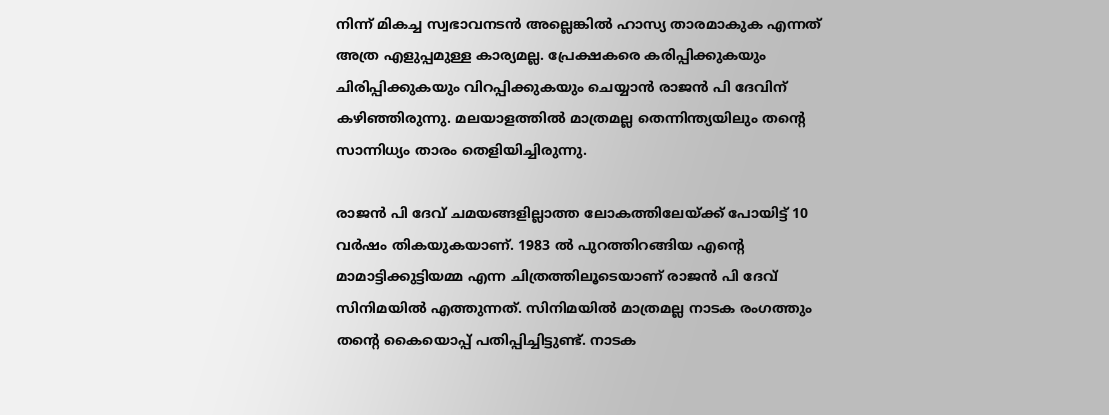നിന്ന് മികച്ച സ്വഭാവനടൻ അല്ലെങ്കിൽ ഹാസ്യ താരമാകുക എന്നത് അത്ര എളുപ്പമുള്ള കാര്യമല്ല. പ്രേക്ഷകരെ കരിപ്പിക്കുകയും ചിരിപ്പിക്കുകയും വിറപ്പിക്കുകയും ചെയ്യാൻ രാജൻ പി ദേവിന് കഴിഞ്ഞിരുന്നു. മലയാളത്തിൽ മാത്രമല്ല തെന്നിന്ത്യയിലും തന്റെ സാന്നിധ്യം താരം തെളിയിച്ചിരുന്നു.

രാജൻ പി ദേവ് ചമയങ്ങളില്ലാത്ത ലോകത്തിലേയ്ക്ക് പോയിട്ട് 10 വർഷം തികയുകയാണ്. 1983 ൽ പുറത്തിറങ്ങിയ എന്റെ മാമാട്ടിക്കുട്ടിയമ്മ എന്ന ചിത്രത്തിലൂടെയാണ് രാജൻ പി ദേവ് സിനിമയിൽ എത്തുന്നത്. സിനിമയിൽ മാത്രമല്ല നാടക രംഗത്തും തന്റെ കൈയൊപ്പ് പതിപ്പിച്ചിട്ടുണ്ട്. നാടക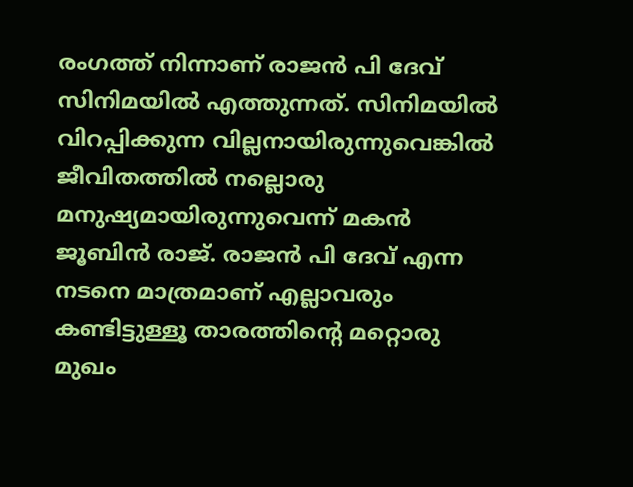രംഗത്ത് നിന്നാണ് രാജൻ പി ദേവ് സിനിമയിൽ എത്തുന്നത്. സിനിമയിൽ വിറപ്പിക്കുന്ന വില്ലനായിരുന്നുവെങ്കിൽ ജീവിതത്തിൽ നല്ലൊരു മനുഷ്യമായിരുന്നുവെന്ന് മകൻ ജൂബിൻ രാജ്. രാജൻ പി ദേവ് എന്ന നടനെ മാത്രമാണ് എല്ലാവരും കണ്ടിട്ടുള്ളൂ താരത്തിന്റെ മറ്റൊരു മുഖം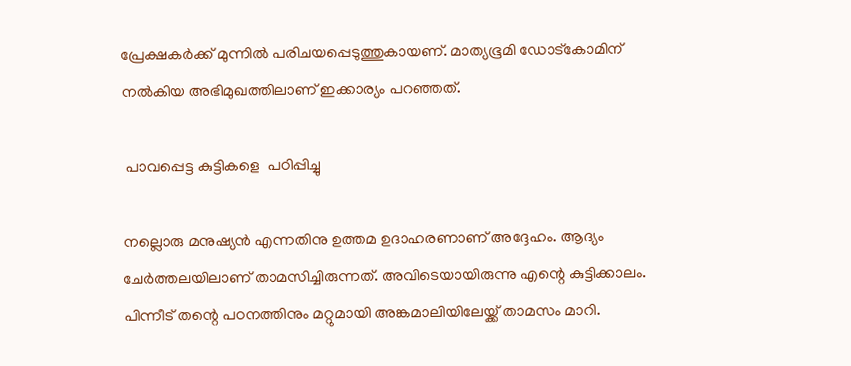പ്രേക്ഷകർക്ക് മുന്നിൽ പരിചയപ്പെടുത്തുകായണ്. മാത്യഭൂമി ഡോട്കോമിന് നൽകിയ അഭിമുഖത്തിലാണ് ഇക്കാര്യം പറഞ്ഞത്.

 പാവപ്പെട്ട കുട്ടികളെ  പഠിപ്പിച്ചു

നല്ലൊരു മനുഷ്യൻ എന്നതിനു ഉത്തമ ഉദാഹരണാണ് അദ്ദേഹം. ആദ്യം ചേർത്തലയിലാണ് താമസിച്ചിരുന്നത്. അവിടെയായിരുന്നു എന്റെ കുട്ടിക്കാലം. പിന്നീട് തന്റെ പഠനത്തിനും മറ്റുമായി അങ്കമാലിയിലേയ്ക്ക് താമസം മാറി.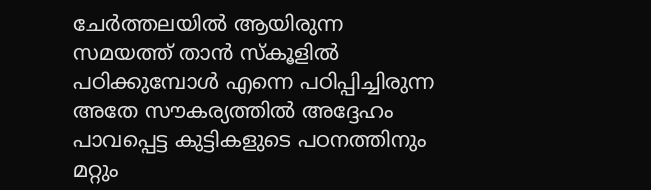ചേർത്തലയിൽ ആയിരുന്ന സമയത്ത് താൻ സ്കൂളിൽ പഠിക്കുമ്പോൾ എന്നെ പഠിപ്പിച്ചിരുന്ന അതേ സൗകര്യത്തിൽ അദ്ദേഹം പാവപ്പെട്ട കുട്ടികളുടെ പഠനത്തിനും മറ്റും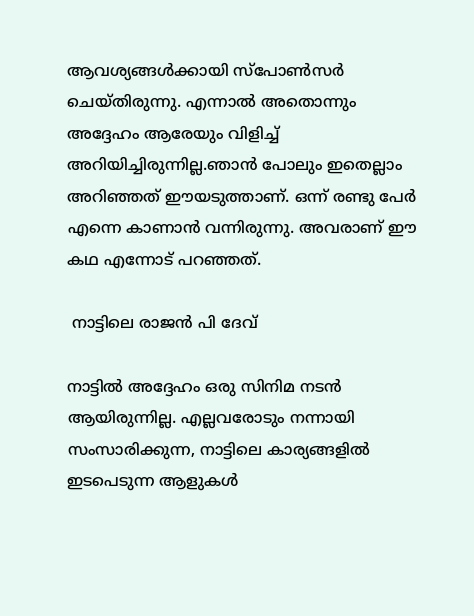ആവശ്യങ്ങൾക്കായി സ്പോൺസർ ചെയ്തിരുന്നു. എന്നാൽ അതൊന്നും അദ്ദേഹം ആരേയും വിളിച്ച് അറിയിച്ചിരുന്നില്ല.ഞാന്‍ പോലും ഇതെല്ലാം അറിഞ്ഞത് ഈയടുത്താണ്. ഒന്ന് രണ്ടു പേര്‍ എന്നെ കാണാന്‍ വന്നിരുന്നു. അവരാണ് ഈ കഥ എന്നോട് പറഞ്ഞത്.

 നാട്ടിലെ രാജൻ പി ദേവ്

നാട്ടിൽ അദ്ദേഹം ഒരു സിനിമ നടൻ ആയിരുന്നില്ല. എല്ലവരോടും നന്നായി സംസാരിക്കുന്ന, നാട്ടിലെ കാര്യങ്ങളിൽ ഇടപെടുന്ന ആളുകൾ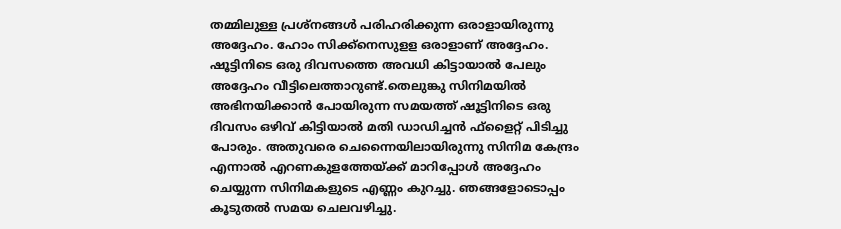തമ്മിലുള്ള പ്രശ്നങ്ങൾ പരിഹരിക്കുന്ന ഒരാളായിരുന്നു അദ്ദേഹം. ഹോം സിക്ക്നെസുളള ഒരാളാണ് അദ്ദേഹം. ഷൂട്ടിനിടെ ഒരു ദിവസത്തെ അവധി കിട്ടായാൽ പേലും അദ്ദേഹം വീട്ടിലെത്താറുണ്ട്.തെലുങ്കു സിനിമയില്‍ അഭിനയിക്കാന്‍ പോയിരുന്ന സമയത്ത് ഷൂട്ടിനിടെ ഒരു ദിവസം ഒഴിവ് കിട്ടിയാല്‍ മതി ഡാഡിച്ചന്‍ ഫ്‌ളൈറ്റ് പിടിച്ചു പോരും. അതുവരെ ചെന്നൈയിലായിരുന്നു സിനിമ കേന്ദ്രം എന്നാൽ എറണകുളത്തേയ്ക്ക് മാറിപ്പോൾ അദ്ദേഹം ചെയ്യുന്ന സിനിമകളുടെ എണ്ണം കുറച്ചു. ഞങ്ങളോടൊപ്പം കൂടുതൽ സമയ ചെലവഴിച്ചു.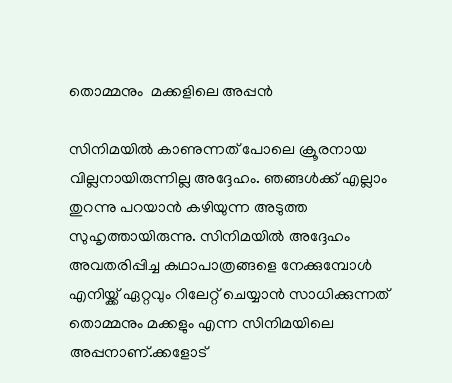തൊമ്മനും  മക്കളിലെ അപ്പൻ

സിനിമയിൽ കാണുന്നത് പോലെ ക്രൂരനായ വില്ലനായിരുന്നില്ല അദ്ദേഹം. ഞങ്ങൾക്ക് എല്ലാം തുറന്നു പറയാൻ കഴിയുന്ന അടുത്ത സുഹൃത്തായിരുന്നു. സിനിമയിൽ അദ്ദേഹം അവതരിപ്പിച്ച കഥാപാത്രങ്ങളെ നേക്കുമ്പോൾ എനിയ്ക്ക് ഏറ്റവും റിലേറ്റ് ചെയ്യാൻ സാധിക്കുന്നത് തൊമ്മനും മക്കളും എന്ന സിനിമയിലെ അപ്പനാണ്.ക്കളോട്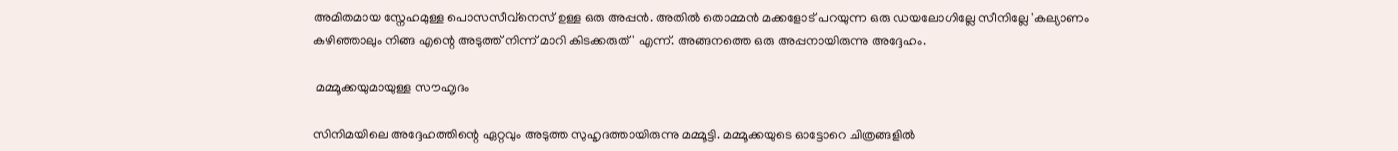അമിതമായ സ്നേഹമുള്ള പൊസസീവ്നെസ് ഉള്ള ഒരു അപ്പന്‍. അതില്‍ തൊമ്മന്‍ മക്കളോട് പറയുന്ന ഒരു ഡയലോഗില്ലേ സീനില്ലേ 'കല്യാണം കഴിഞ്ഞാലും നിങ്ങ എന്റെ അടുത്ത് നിന്ന് മാറി കിടക്കരുത്' എന്ന്. അങ്ങനത്തെ ഒരു അപ്പനായിരുന്നു അദ്ദേഹം.

 മമ്മൂക്കയുമായുള്ള സൗഹ‍ൃദം

സിനിമയിലെ അദ്ദേഹത്തിന്റെ ഏറ്റവും അടുത്ത സുഹൃദത്തായിരുന്നു മമ്മൂട്ടി. മമ്മൂക്കയുടെ ഓട്ടോറെ ചിത്രങ്ങളിൽ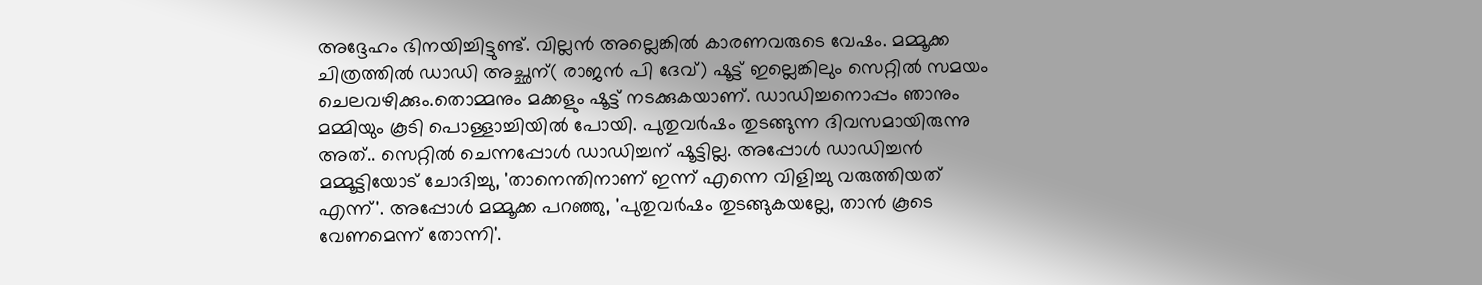അദ്ദേഹം ഭിനയിച്ചിട്ടുണ്ട്. വില്ലൻ അല്ലെങ്കിൽ കാരണവരുടെ വേഷം. മമ്മൂക്ക ചിത്രത്തിൽ ഡാഡി അച്ഛന്( രാജൻ പി ദേവ്) ഷൂട്ട് ഇല്ലെങ്കിലും സെറ്റിൽ സമയം ചെലവഴിക്കും.തൊമ്മനും മക്കളും ഷൂട്ട് നടക്കുകയാണ്. ഡാഡിച്ചനൊപ്പം ഞാനും മമ്മിയും കൂടി പൊള്ളാച്ചിയില്‍ പോയി. പുതുവര്‍ഷം തുടങ്ങുന്ന ദിവസമായിരുന്നു അത്.. സെറ്റില്‍ ചെന്നപ്പോള്‍ ഡാഡിച്ചന് ഷൂട്ടില്ല. അപ്പോള്‍ ഡാഡിച്ചന്‍ മമ്മൂട്ടിയോട് ചോദിച്ചു, 'താനെന്തിനാണ് ഇന്ന് എന്നെ വിളിച്ചു വരുത്തിയത് എന്ന്'. അപ്പോള്‍ മമ്മൂക്ക പറഞ്ഞു, 'പുതുവര്‍ഷം തുടങ്ങുകയല്ലേ, താന്‍ കൂടെ വേണമെന്ന് തോന്നി'.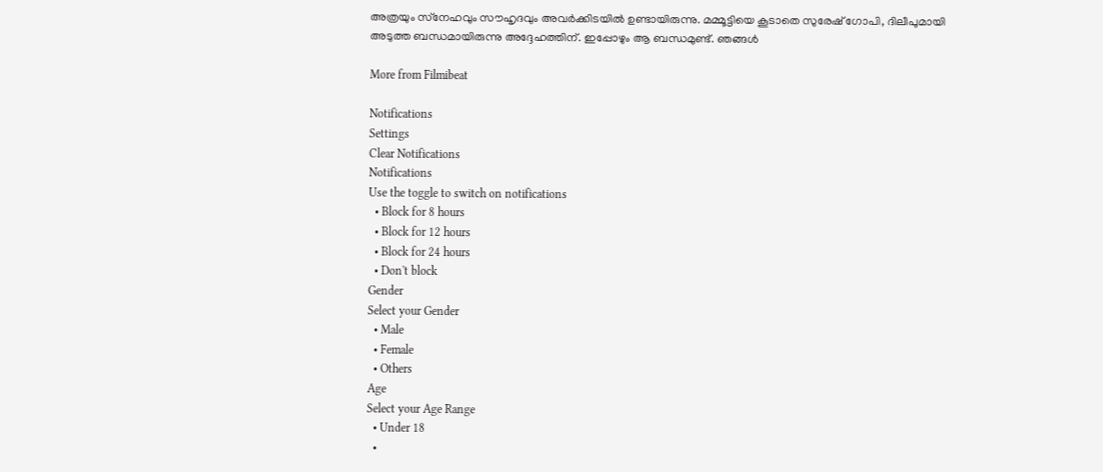അത്രയും സ്‌നേഹവും സൗഹൃദവും അവര്‍ക്കിടയില്‍ ഉണ്ടായിരുന്നു. മമ്മൂട്ടിയെ കൂടാതെ സുരേഷ് ഗോപി, ദിലീപുമായി അടുത്ത ബന്ധമായിരുന്നു അദ്ദേഹത്തിന്. ഇപ്പോഴും ആ ബന്ധമുണ്ട്. ഞങ്ങൾ

More from Filmibeat

Notifications
Settings
Clear Notifications
Notifications
Use the toggle to switch on notifications
  • Block for 8 hours
  • Block for 12 hours
  • Block for 24 hours
  • Don't block
Gender
Select your Gender
  • Male
  • Female
  • Others
Age
Select your Age Range
  • Under 18
  •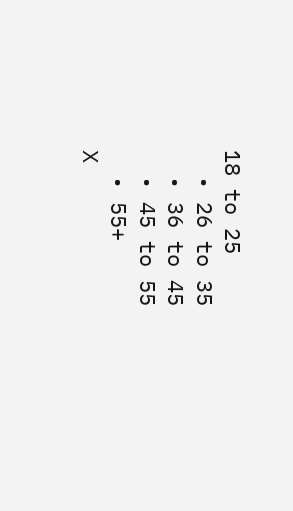18 to 25
  • 26 to 35
  • 36 to 45
  • 45 to 55
  • 55+
X